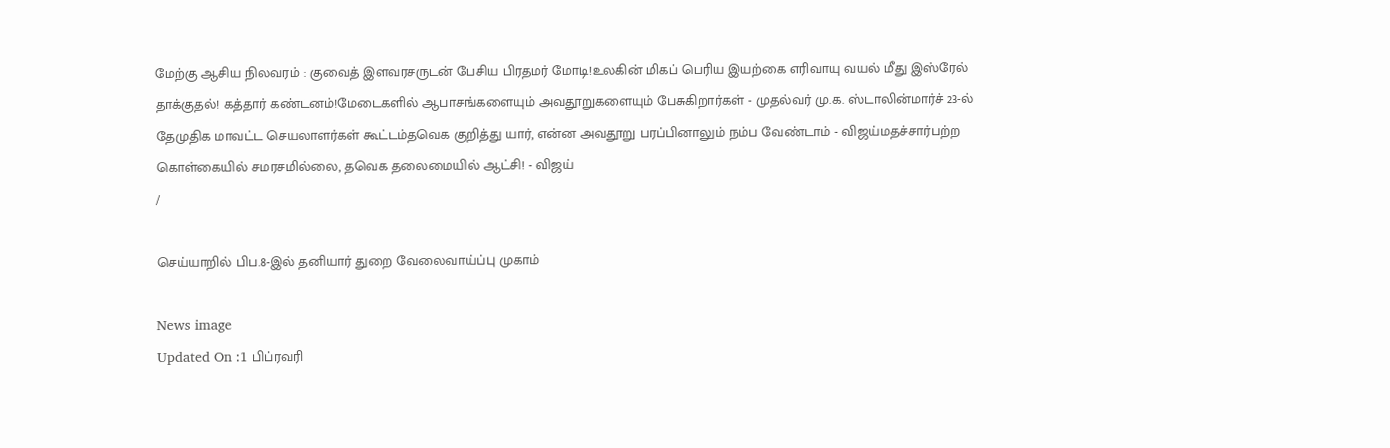மேற்கு ஆசிய நிலவரம் : குவைத் இளவரசருடன் பேசிய பிரதமர் மோடி!உலகின் மிகப் பெரிய இயற்கை எரிவாயு வயல் மீது இஸ்ரேல் தாக்குதல்! கத்தார் கண்டனம்!மேடைகளில் ஆபாசங்களையும் அவதூறுகளையும் பேசுகிறார்கள் - முதல்வர் மு.க. ஸ்டாலின்மார்ச் 23-ல் தேமுதிக மாவட்ட செயலாளர்கள் கூட்டம்தவெக குறித்து யார், என்ன அவதூறு பரப்பினாலும் நம்ப வேண்டாம் - விஜய்மதச்சார்பற்ற கொள்கையில் சமரசமில்லை, தவெக தலைமையில் ஆட்சி! - விஜய்
/

செய்யாறில் பிப.8-இல் தனியார் துறை வேலைவாய்ப்பு முகாம்

News image
Updated On :1 பிப்ரவரி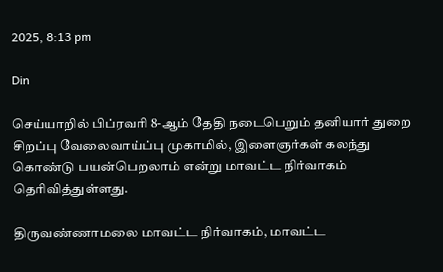2025, 8:13 pm

Din

செய்யாறில் பிப்ரவரி 8-ஆம் தேதி நடைபெறும் தனியார் துறை சிறப்பு வேலைவாய்ப்பு முகாமில், இளைஞர்கள் கலந்து கொண்டு பயன்பெறலாம் என்று மாவட்ட நிர்வாகம் தெரிவித்துள்ளது.

திருவண்ணாமலை மாவட்ட நிர்வாகம், மாவட்ட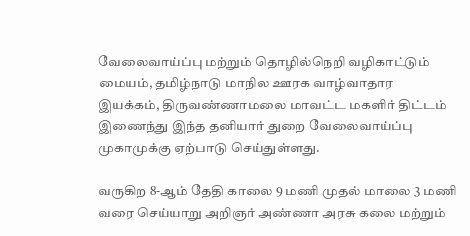வேலைவாய்ப்பு மற்றும் தொழில்நெறி வழிகாட்டும் மையம், தமிழ்நாடு மாநில ஊரக வாழ்வாதார இயக்கம், திருவண்ணாமலை மாவட்ட மகளிர் திட்டம் இணைந்து இந்த தனியார் துறை வேலைவாய்ப்பு முகாமுக்கு ஏற்பாடு செய்துள்ளது.

வருகிற 8-ஆம் தேதி காலை 9 மணி முதல் மாலை 3 மணி வரை செய்யாறு அறிஞர் அண்ணா அரசு கலை மற்றும்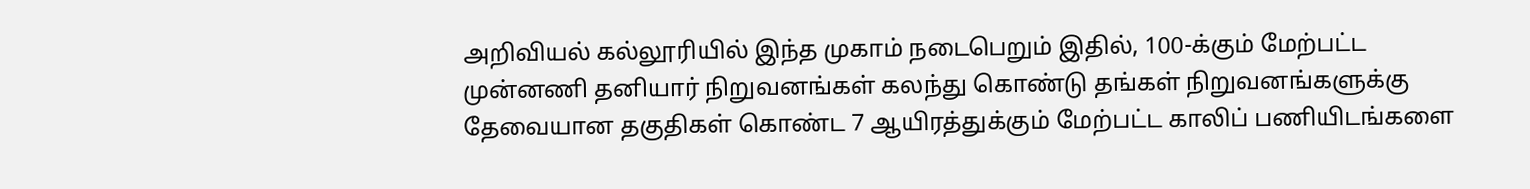அறிவியல் கல்லூரியில் இந்த முகாம் நடைபெறும் இதில், 100-க்கும் மேற்பட்ட முன்னணி தனியார் நிறுவனங்கள் கலந்து கொண்டு தங்கள் நிறுவனங்களுக்கு தேவையான தகுதிகள் கொண்ட 7 ஆயிரத்துக்கும் மேற்பட்ட காலிப் பணியிடங்களை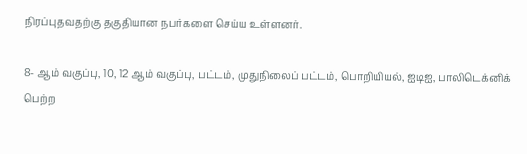நிரப்புதவதற்கு தகுதியான நபர்களை செய்ய உள்ளனர்.

8- ஆம் வகுப்பு, 10, 12 ஆம் வகுப்பு, பட்டம், முதுநிலைப் பட்டம், பொறியியல், ஐடிஐ, பாலிடெக்னிக் பெற்ற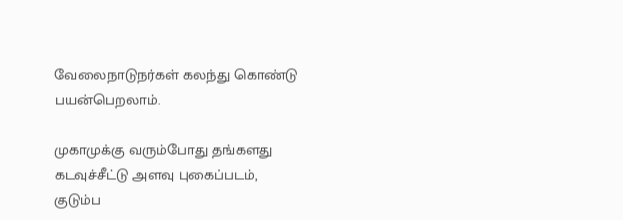வேலைநாடுநர்கள் கலந்து கொண்டு பயன்பெறலாம்.

முகாமுக்கு வரும்போது தங்களது கடவுச்சீட்டு அளவு புகைப்படம், குடும்ப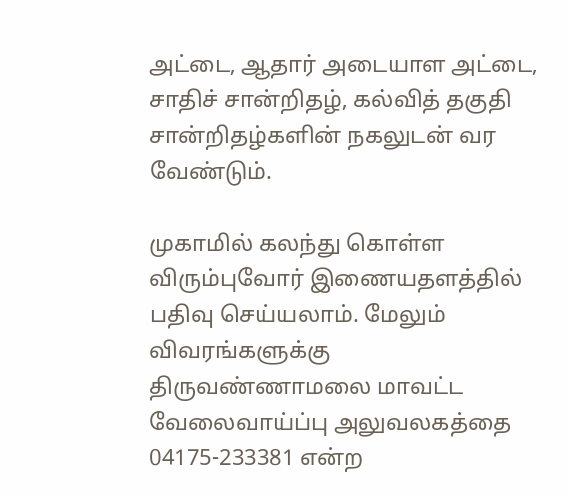அட்டை, ஆதார் அடையாள அட்டை, சாதிச் சான்றிதழ், கல்வித் தகுதி சான்றிதழ்களின் நகலுடன் வர வேண்டும்.

முகாமில் கலந்து கொள்ள விரும்புவோர் இணையதளத்தில் பதிவு செய்யலாம். மேலும் விவரங்களுக்கு திருவண்ணாமலை மாவட்ட வேலைவாய்ப்பு அலுவலகத்தை 04175-233381 என்ற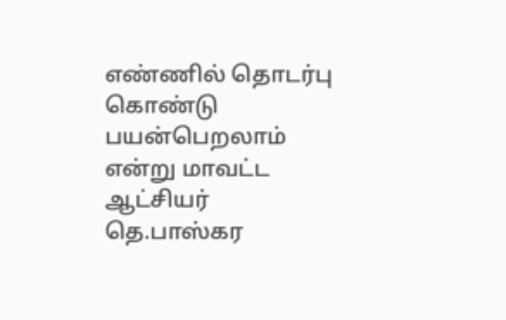எண்ணில் தொடர்பு கொண்டு பயன்பெறலாம் என்று மாவட்ட ஆட்சியர் தெ.பாஸ்கர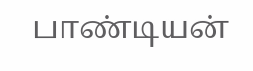பாண்டியன்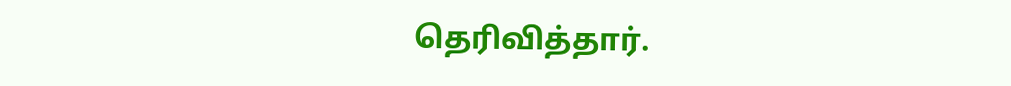தெரிவித்தார்.